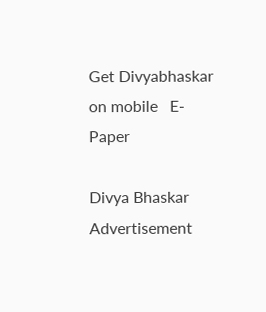Get Divyabhaskar on mobile   E-Paper

Divya Bhaskar
Advertisement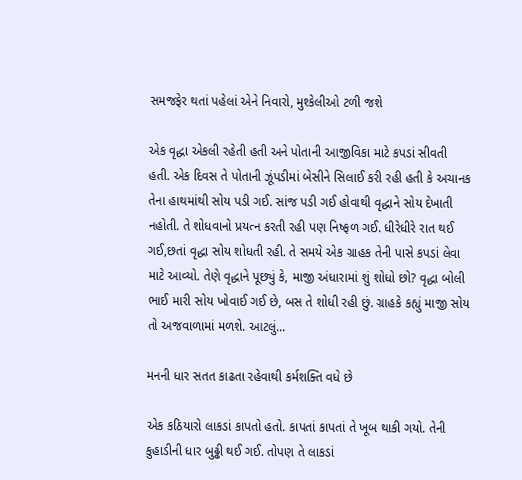સમજફેર થતાં પહેલાં એને નિવારો, મુશ્કેલીઓ ટળી જશે

એક વૃદ્ધા એકલી રહેતી હતી અને પોતાની આજીવિકા માટે કપડાં સીવતી હતી. એક દિવસ તે પોતાની ઝૂંપડીમાં બેસીને સિલાઈ કરી રહી હતી કે અચાનક તેના હાથમાંથી સોય પડી ગઈ. સાંજ પડી ગઈ હોવાથી વૃદ્ધાને સોય દેખાતી નહોતી. તે શોધવાનો પ્રયત્ન કરતી રહી પણ નિષ્ફળ ગઈ. ધીરેધીરે રાત થઈ ગઈ,છતાં વૃદ્ધા સોય શોધતી રહી. તે સમયે એક ગ્રાહક તેની પાસે કપડાં લેવા માટે આવ્યો. તેણે વૃદ્ધાને પૂછ્યું કે, માજી અંધારામાં શું શોધો છો? વૃદ્ધા બોલી ભાઈ મારી સોય ખોવાઈ ગઈ છે, બસ તે શોધી રહી છું. ગ્રાહકે કહ્યું માજી સોય તો અજવાળામાં મળશે. આટલું...

મનની ધાર સતત કાઢતા રહેવાથી કર્મશક્તિ વધે છે

એક કઠિયારો લાકડાં કાપતો હતો. કાપતાં કાપતાં તે ખૂબ થાકી ગયો. તેની કુહાડીની ધાર બુઢ્ઢી થઈ ગઈ. તોપણ તે લાકડાં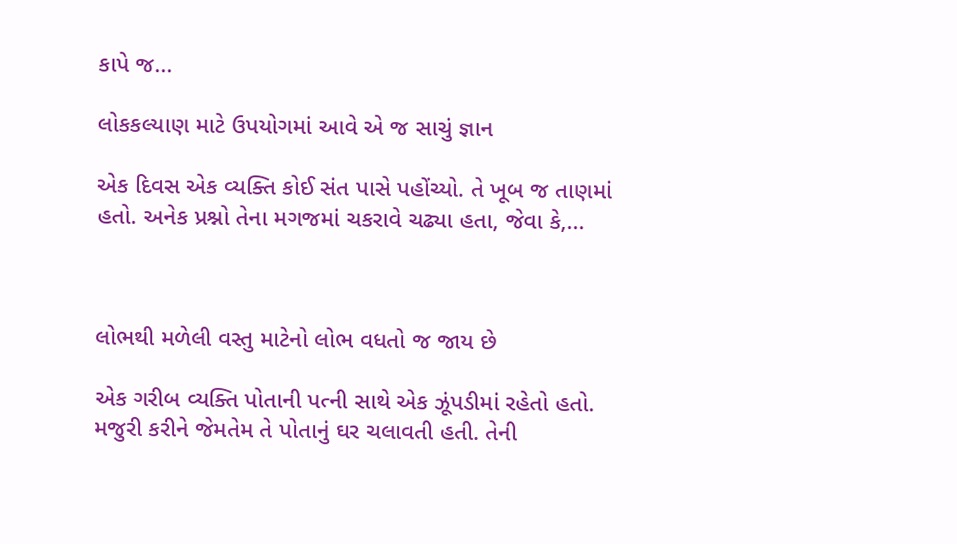કાપે જ...

લોકકલ્યાણ માટે ઉપયોગમાં આવે એ જ સાચું જ્ઞાન

એક દિવસ એક વ્યક્તિ કોઈ સંત પાસે પહોંચ્યો. તે ખૂબ જ તાણમાં હતો. અનેક પ્રશ્નો તેના મગજમાં ચકરાવે ચઢ્યા હતા, જેવા કે,...



લોભથી મળેલી વસ્તુ માટેનો લોભ વધતો જ જાય છે

એક ગરીબ વ્યક્તિ પોતાની પત્ની સાથે એક ઝૂંપડીમાં રહેતો હતો. મજુરી કરીને જેમતેમ તે પોતાનું ઘર ચલાવતી હતી. તેની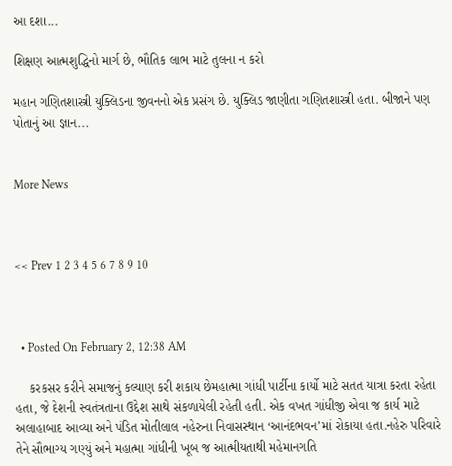આ દશા...

શિક્ષણ આત્મશુદ્ધિનો માર્ગ છે, ભૌતિક લાભ માટે તુલના ન કરો

મહાન ગણિતશાસ્ત્રી યુક્લિડના જીવનનો એક પ્રસંગ છે. યુક્લિડ જાણીતા ગણિતશાસ્ત્રી હતા. બીજાને પણ પોતાનું આ જ્ઞાન...


More News



<< Prev 1 2 3 4 5 6 7 8 9 10



  • Posted On February 2, 12:38 AM

    કરકસર કરીને સમાજનું કલ્યાણ કરી શકાય છેમહાત્મા ગાંધી પાર્ટીના કાર્યો માટે સતત યાત્રા કરતા રહેતા હતા, જે દેશની સ્વતંત્રતાના ઉદ્દેશ સાથે સંકળાયેલી રહેતી હતી. એક વખત ગાંધીજી એવા જ કાર્ય માટે અલાહાબાદ આવ્યા અને પંડિત મોતીલાલ નહેરુના નિવાસસ્થાન ‘આનંદભવન’માં રોકાયા હતા.નહેરુ પરિવારે તેને સૌભાગ્ય ગણ્યું અને મહાત્મા ગાંધીની ખૂબ જ આત્મીયતાથી મહેમાનગતિ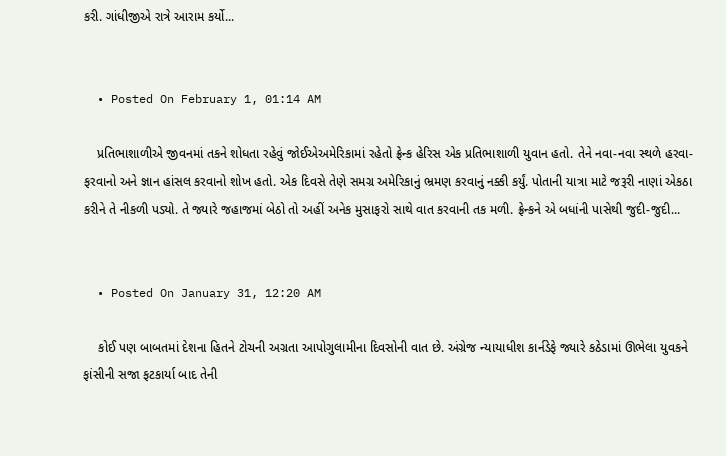કરી. ગાંધીજીએ રાત્રે આરામ કર્યો...


  • Posted On February 1, 01:14 AM

    પ્રતિભાશાળીએ જીવનમાં તકને શોધતા રહેવું જોઈએઅમેરિકામાં રહેતો ફ્રેન્ક હેરિસ એક પ્રતિભાશાળી યુવાન હતો. તેને નવા-નવા સ્થળે હરવા-ફરવાનો અને જ્ઞાન હાંસલ કરવાનો શોખ હતો. એક દિવસે તેણે સમગ્ર અમેરિકાનું ભ્રમણ કરવાનું નક્કી કર્યું. પોતાની યાત્રા માટે જરૂરી નાણાં એકઠા કરીને તે નીકળી પડ્યો. તે જ્યારે જહાજમાં બેઠો તો અહીં અનેક મુસાફરો સાથે વાત કરવાની તક મળી. ફ્રેન્કને એ બધાંની પાસેથી જુદી-જુદી...


  • Posted On January 31, 12:20 AM

    કોઈ પણ બાબતમાં દેશના હિતને ટોચની અગ્રતા આપોગુલામીના દિવસોની વાત છે. અંગ્રેજ ન્યાયાધીશ કાર્નડેફે જ્યારે કઠેડામાં ઊભેલા યુવકને ફાંસીની સજા ફટકાર્યા બાદ તેની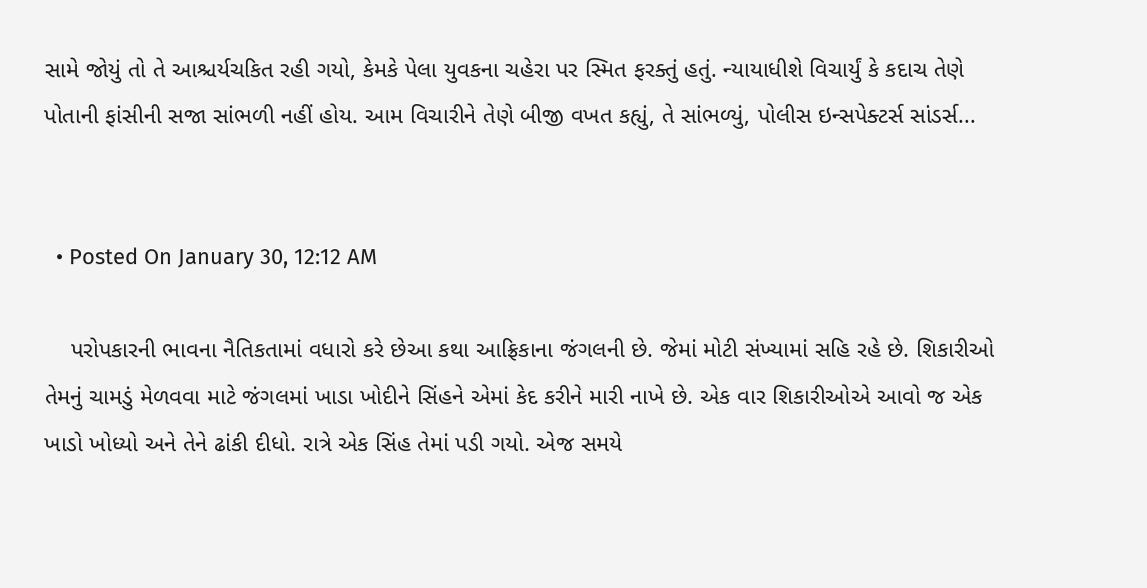સામે જોયું તો તે આશ્ચર્યચકિત રહી ગયો, કેમકે પેલા યુવકના ચહેરા પર સ્મિત ફરક્તું હતું. ન્યાયાધીશે વિચાર્યું કે કદાચ તેણે પોતાની ફાંસીની સજા સાંભળી નહીં હોય. આમ વિચારીને તેણે બીજી વખત કહ્યું, તે સાંભળ્યું, પોલીસ ઇન્સપેક્ટર્સ સાંડર્સ...


  • Posted On January 30, 12:12 AM

    પરોપકારની ભાવના નૈતિકતામાં વધારો કરે છેઆ કથા આફ્રિકાના જંગલની છે. જેમાં મોટી સંખ્યામાં સહિ રહે છે. શિકારીઓ તેમનું ચામડું મેળવવા માટે જંગલમાં ખાડા ખોદીને સિંહને એમાં કેદ કરીને મારી નાખે છે. એક વાર શિકારીઓએ આવો જ એક ખાડો ખોધ્યો અને તેને ઢાંકી દીધો. રાત્રે એક સિંહ તેમાં પડી ગયો. એજ સમયે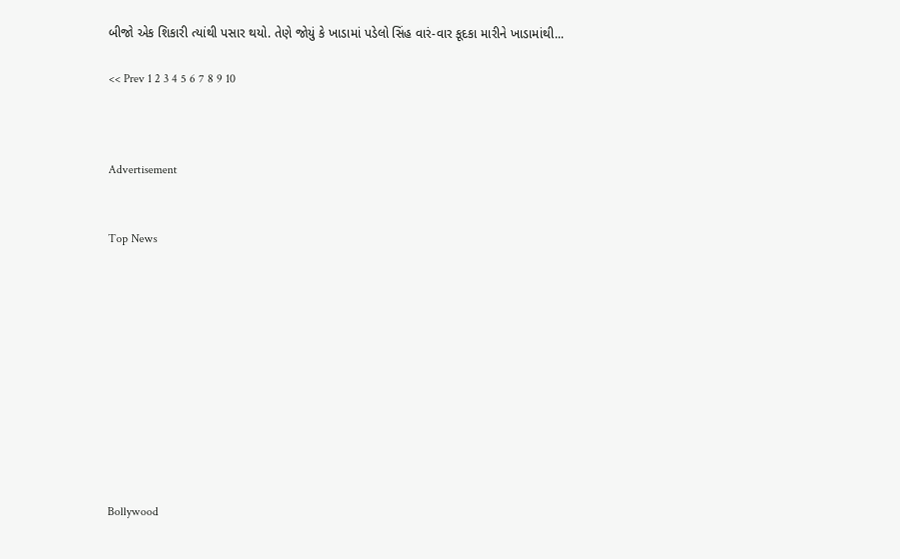બીજો એક શિકારી ત્યાંથી પસાર થયો. તેણે જોયું કે ખાડામાં પડેલો સિંહ વારં-વાર કૂદકા મારીને ખાડામાંથી...

<< Prev 1 2 3 4 5 6 7 8 9 10



Advertisement


Top News











Bollywood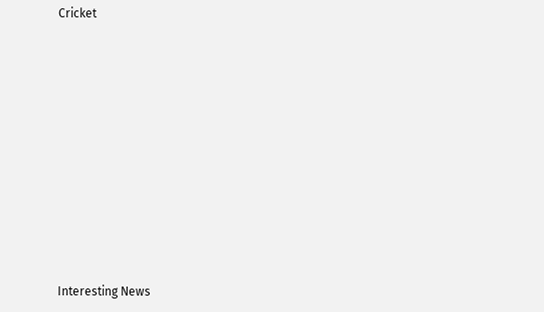Cricket











Interesting News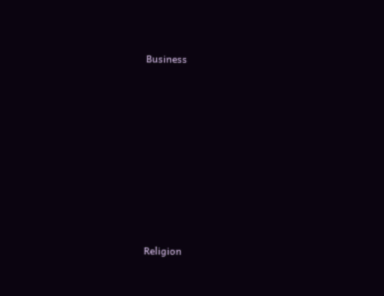Business











Religion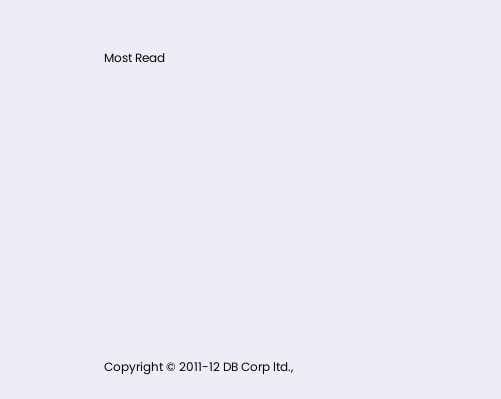Most Read

















Copyright © 2011-12 DB Corp ltd.,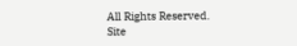All Rights Reserved.
Site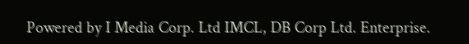Powered by I Media Corp. Ltd IMCL, DB Corp Ltd. Enterprise.